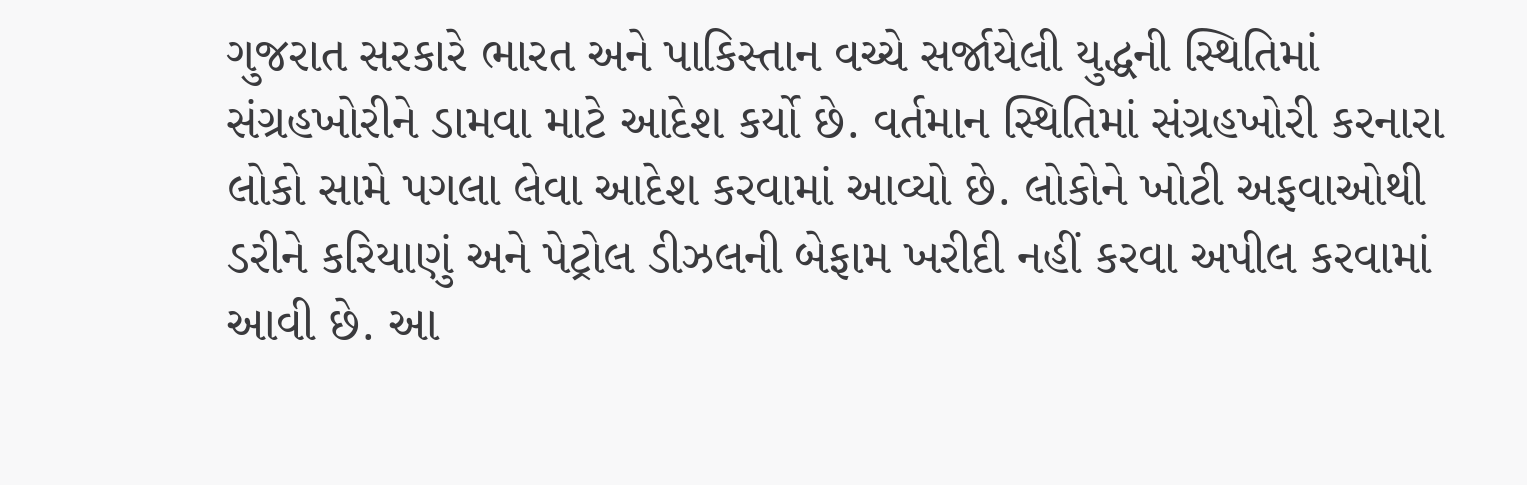ગુજરાત સરકારે ભારત અને પાકિસ્તાન વચ્ચે સર્જાયેલી યુદ્ધની સ્થિતિમાં સંગ્રહખોરીને ડામવા માટે આદેશ કર્યો છે. વર્તમાન સ્થિતિમાં સંગ્રહખોરી કરનારા લોકો સામે પગલા લેવા આદેશ કરવામાં આવ્યો છે. લોકોને ખોટી અફવાઓથી ડરીને કરિયાણું અને પેટ્રોલ ડીઝલની બેફામ ખરીદી નહીં કરવા અપીલ કરવામાં આવી છે. આ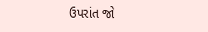ઉપરાંત જો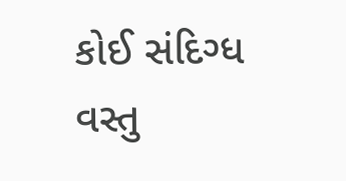કોઈ સંદિગ્ધ વસ્તુ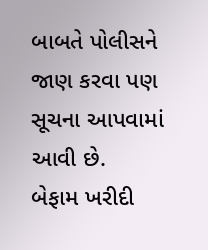બાબતે પોલીસને જાણ કરવા પણ સૂચના આપવામાં આવી છે.
બેફામ ખરીદી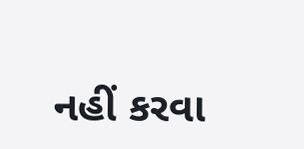નહીં કરવા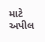માટે અપીલ